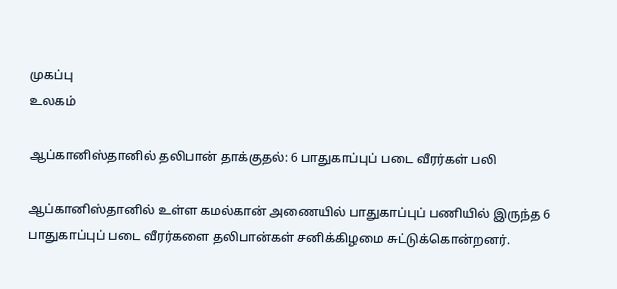முகப்பு
உலகம்

ஆப்கானிஸ்தானில் தலிபான் தாக்குதல்: 6 பாதுகாப்புப் படை வீரர்கள் பலி

ஆப்கானிஸ்தானில் உள்ள கமல்கான் அணையில் பாதுகாப்புப் பணியில் இருந்த 6 பாதுகாப்புப் படை வீரர்களை தலிபான்கள் சனிக்கிழமை சுட்டுக்கொன்றனர்.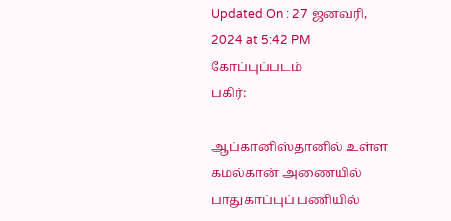Updated On : 27 ஜனவரி, 2024 at 5:42 PM
கோப்புப்படம்
பகிர்:

ஆப்கானிஸ்தானில் உள்ள கமல்கான் அணையில் பாதுகாப்புப் பணியில்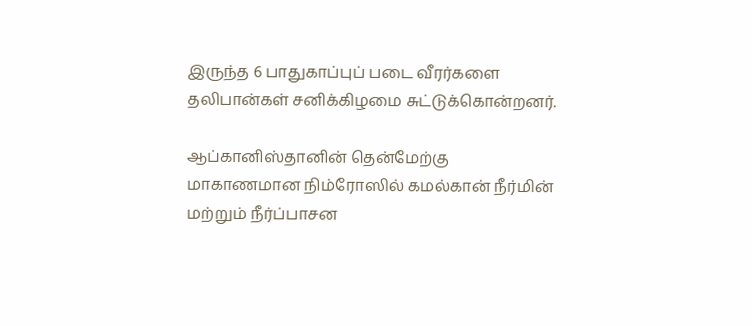இருந்த 6 பாதுகாப்புப் படை வீரர்களை தலிபான்கள் சனிக்கிழமை சுட்டுக்கொன்றனர்.

ஆப்கானிஸ்தானின் தென்மேற்கு மாகாணமான நிம்ரோஸில் கமல்கான் நீர்மின் மற்றும் நீர்ப்பாசன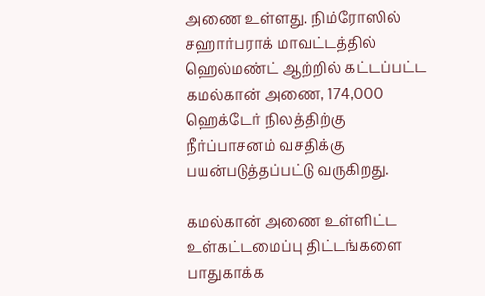அணை உள்ளது. நிம்ரோஸில் சஹார்பராக் மாவட்டத்தில் ஹெல்மண்ட் ஆற்றில் கட்டப்பட்ட கமல்கான் அணை, 174,000 ஹெக்டேர் நிலத்திற்கு நீர்ப்பாசனம் வசதிக்கு பயன்படுத்தப்பட்டு வருகிறது.

கமல்கான் அணை உள்ளிட்ட உள்கட்டமைப்பு திட்டங்களை பாதுகாக்க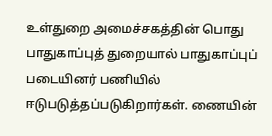உள்துறை அமைச்சகத்தின் பொது பாதுகாப்புத் துறையால் பாதுகாப்புப் படையினர் பணியில் ஈடுபடுத்தப்படுகிறார்கள். ணையின்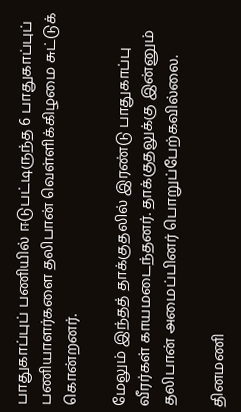பாதுகாப்புப் பணியில் ஈடுபட்டிருந்த 6 பாதுகாப்புப் பணியாளர்களை தலிபான் வெள்ளிக்கிழமை சுட்டுக் கொன்றனர்.

மேலும் இந்தத் தாக்குதலில் இரண்டு பாதுகாப்பு வீரர்கள் காயமடைந்தனர். தாக்குதலுக்கு இன்னும் தலிபான் அமைப்பினர் பொறுப்பேற்கவில்லை.

தினமணி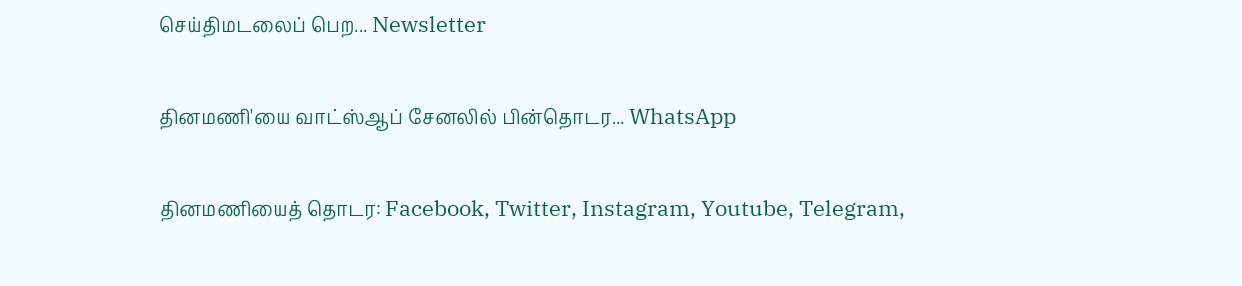செய்திமடலைப் பெற... Newsletter

தினமணி'யை வாட்ஸ்ஆப் சேனலில் பின்தொடர... WhatsApp

தினமணியைத் தொடர: Facebook, Twitter, Instagram, Youtube, Telegram,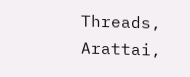Threads, Arattai,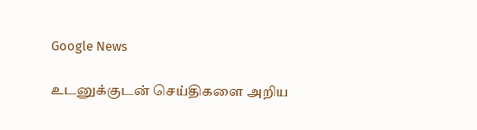Google News

உடனுக்குடன் செய்திகளை அறிய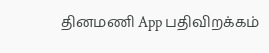தினமணி App பதிவிறக்கம்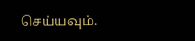செய்யவும்.